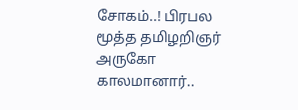சோகம்..! பிரபல மூத்த தமிழறிஞர் அருகோ காலமானார்..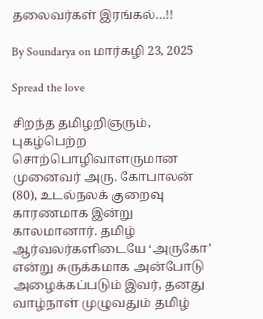தலைவர்கள் இரங்கல்…!!

By Soundarya on மார்கழி 23, 2025

Spread the love

சிறந்த தமிழறிஞரும், புகழ்பெற்ற சொற்பொழிவாளருமான முனைவர் அரு. கோபாலன் (80), உடல்நலக் குறைவு காரணமாக இன்று காலமானார். தமிழ் ஆர்வலர்களிடையே ‘அருகோ’ என்று சுருக்கமாக அன்போடு அழைக்கப்படும் இவர், தனது வாழ்நாள் முழுவதும் தமிழ்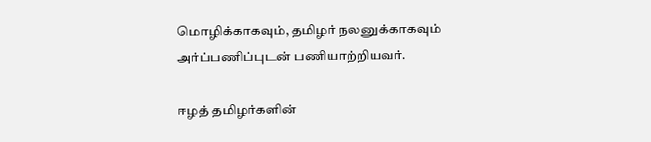மொழிக்காகவும், தமிழர் நலனுக்காகவும் அர்ப்பணிப்புடன் பணியாற்றியவர்.

ஈழத் தமிழர்களின்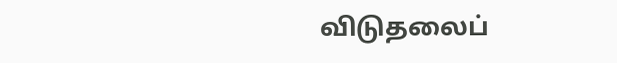விடுதலைப்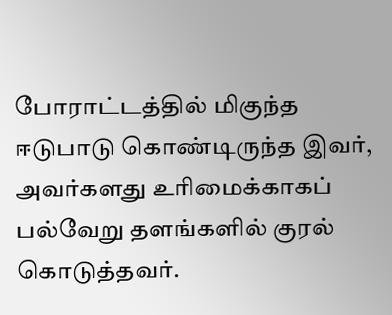போராட்டத்தில் மிகுந்த ஈடுபாடு கொண்டிருந்த இவர், அவர்களது உரிமைக்காகப் பல்வேறு தளங்களில் குரல் கொடுத்தவர்.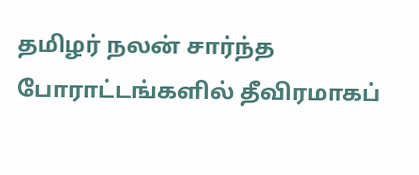தமிழர் நலன் சார்ந்த போராட்டங்களில் தீவிரமாகப்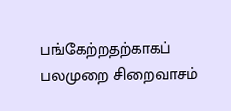பங்கேற்றதற்காகப் பலமுறை சிறைவாசம்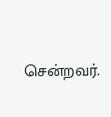சென்றவர்.